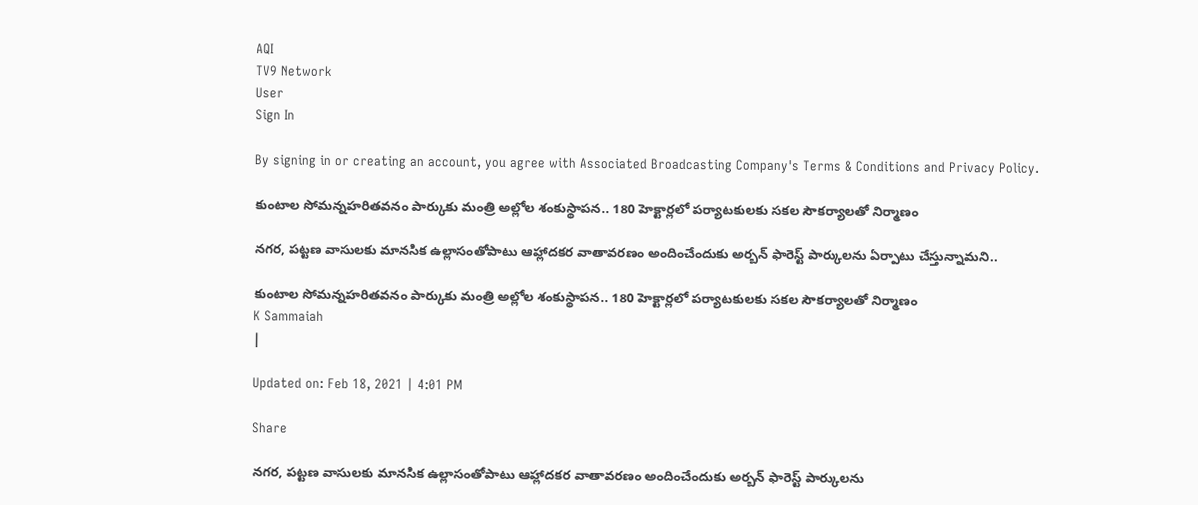AQI
TV9 Network
User
Sign In

By signing in or creating an account, you agree with Associated Broadcasting Company's Terms & Conditions and Privacy Policy.

కుంటాల సోమ‌న్నహ‌రిత‌వ‌నం పార్కుకు మంత్రి అల్లోల శంకుస్థాప‌న‌.. 180 హెక్టార్ల‌లో పర్యాటకులకు సకల సౌకర్యాలతో నిర్మాణం

నగర, పట్టణ వాసులకు మానసిక ఉల్లాసంతోపాటు ఆహ్లాదకర వాతావరణం అందించేందుకు అర్బన్‌ ఫారెస్ట్‌ పార్కులను ఏర్పాటు చేస్తున్నామ‌ని..

కుంటాల సోమ‌న్నహ‌రిత‌వ‌నం పార్కుకు మంత్రి అల్లోల శంకుస్థాప‌న‌.. 180 హెక్టార్ల‌లో పర్యాటకులకు సకల సౌకర్యాలతో నిర్మాణం
K Sammaiah
|

Updated on: Feb 18, 2021 | 4:01 PM

Share

నగర, పట్టణ వాసులకు మానసిక ఉల్లాసంతోపాటు ఆహ్లాదకర వాతావరణం అందించేందుకు అర్బన్‌ ఫారెస్ట్‌ పార్కులను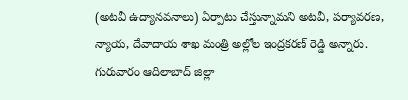(అటవీ ఉద్యానవనాలు) ఏర్పాటు చేస్తున్నామ‌ని అట‌వీ, ప‌ర్యావ‌ర‌ణ, న్యాయ‌, దేవాదాయ శాఖ‌ మంత్రి అల్లోల ఇంద్రక‌ర‌ణ్ రెడ్డి అన్నారు. గురువారం ఆదిలాబాద్ జిల్లా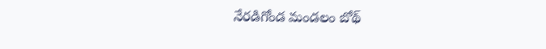నేర‌డిగోండ మండ‌లం బోథ్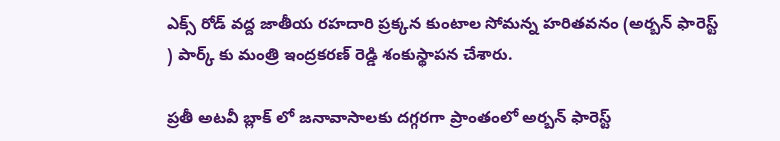ఎక్స్ రోడ్ వ‌ద్ద‌ జాతీయ ర‌హ‌దారి ప్ర‌క్క‌న కుంటాల సోమ‌న్న హ‌రిత‌వ‌నం (అర్బ‌న్ ఫారెస్ట్ ) పార్క్ కు మంత్రి ఇంద్ర‌క‌ర‌ణ్ రెడ్డి శంకుస్థాప‌న చేశారు.

ప్రతీ అటవీ బ్లాక్ లో జనావాసాలకు దగ్గరగా ప్రాంతంలో అర్బన్ ఫారెస్ట్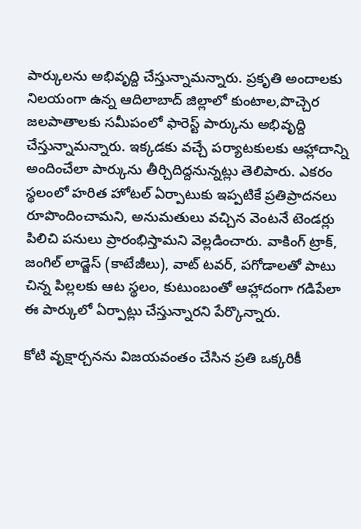పార్కులను అభివృద్ది చేస్తున్నామన్నారు. ప్ర‌కృతి అందాల‌కు నిల‌యంగా ఉన్న ఆదిలాబాద్ జిల్లాలో కుంటాల‌,పొచ్చెర జ‌ల‌పాతాల‌కు స‌మీపంలో ఫారెస్ట్ పార్కును అభివృద్ది చేస్తున్నామ‌న్నారు. ఇక్క‌డ‌కు వ‌చ్చే ప‌ర్యాట‌కుల‌కు ఆహ్లాదాన్ని అందించేలా పార్కును తీర్చి‌దిద్ద‌నున్న‌ట్లు తెలిపారు. ఎక‌రం స్థ‌లంలో హ‌రిత హోట‌ల్ ఏర్పాటుకు ఇప్ప‌టికే ప్ర‌తిప్రాద‌న‌లు రూపొందించామ‌ని, అనుమ‌తులు వ‌చ్చిన వెంట‌నే టెండ‌ర్లు పిలిచి ప‌నులు ప్రారంభిస్తామ‌ని వెల్ల‌డించారు. వాకింగ్ ట్రాక్, జంగిల్ లాడ్జెస్ (కాటేజీలు), వాట్ ట‌వ‌ర్, ప‌గోడాలతో పాటు చిన్న పిల్లలకు ఆట స్థలం, కుటుంబంతో ఆహ్లాదంగా గ‌డిపేలా ఈ పార్కులో ఏర్పాట్లు చేస్తున్నార‌ని పేర్కొన్నారు.

కోటి వృక్షార్చ‌న‌ను విజ‌య‌వంతం చేసిన ప్ర‌తి ఒక్క‌రికీ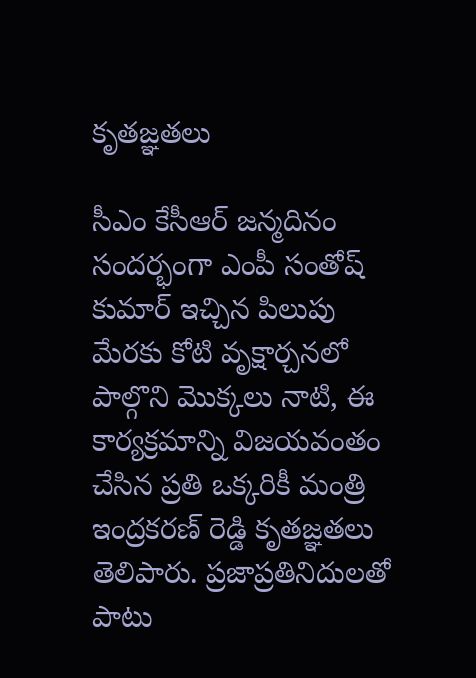కృత‌జ్ఞ‌త‌లు

సీఎం కేసీఆర్ జ‌న్మ‌దినం సంద‌ర్భంగా ఎంపీ సంతోష్ కుమార్ ఇచ్చిన పిలుపు మేర‌కు కోటి వృక్షార్చ‌నలో పాల్గొని మొక్క‌లు నాటి, ఈ కార్య‌క్ర‌మాన్ని విజ‌య‌వంతం చేసిన ప్ర‌తి ఒక్క‌రికీ మంత్రి ఇంద్ర‌క‌ర‌ణ్ రెడ్డి కృత‌జ్ఞ‌త‌లు తెలిపారు. ప్ర‌జాప్ర‌తినిదుల‌తో పాటు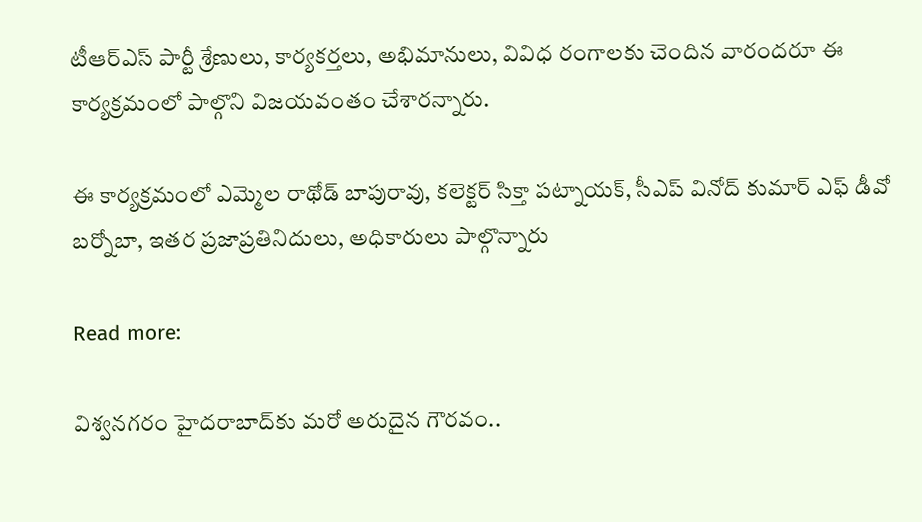టీఆర్ఎస్ పార్టీ శ్రేణులు, కార్య‌క‌ర్త‌లు, అభిమానులు, వివిధ రంగాల‌కు చెందిన వారంద‌రూ ఈ కార్య‌క్ర‌మంలో పాల్గొని విజ‌యవంతం చేశార‌న్నారు.

ఈ కార్య‌క్ర‌మంలో ఎమ్మెల రాథోడ్ బాపురావు, కలెక్టర్‌ సిక్తా పట్నాయక్, సీఎప్ వినోద్ కుమార్ ఎఫ్ డీవో బ‌ర్నోబా, ఇత‌ర ప్ర‌జాప్ర‌తినిదులు, అధికారులు పా‌ల్గొన్నారు

Read more:

విశ్వనగరం హైదరాబాద్‌కు మరో అరుదైన గౌరవం..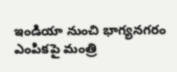ఇండియా నుంచి భాగ్యనగరం ఎంపికపై మంత్రి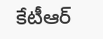కేటీఆర్‌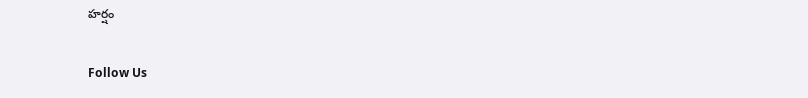హర్షం

Follow Us